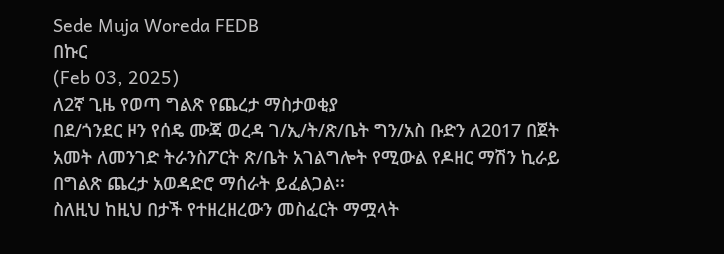Sede Muja Woreda FEDB
በኩር
(Feb 03, 2025)
ለ2ኛ ጊዜ የወጣ ግልጽ የጨረታ ማስታወቂያ
በደ/ጎንደር ዞን የሰዴ ሙጃ ወረዳ ገ/ኢ/ት/ጽ/ቤት ግን/አስ ቡድን ለ2017 በጀት አመት ለመንገድ ትራንስፖርት ጽ/ቤት አገልግሎት የሚውል የዶዘር ማሽን ኪራይ በግልጽ ጨረታ አወዳድሮ ማሰራት ይፈልጋል፡፡
ስለዚህ ከዚህ በታች የተዘረዘረውን መስፈርት ማሟላት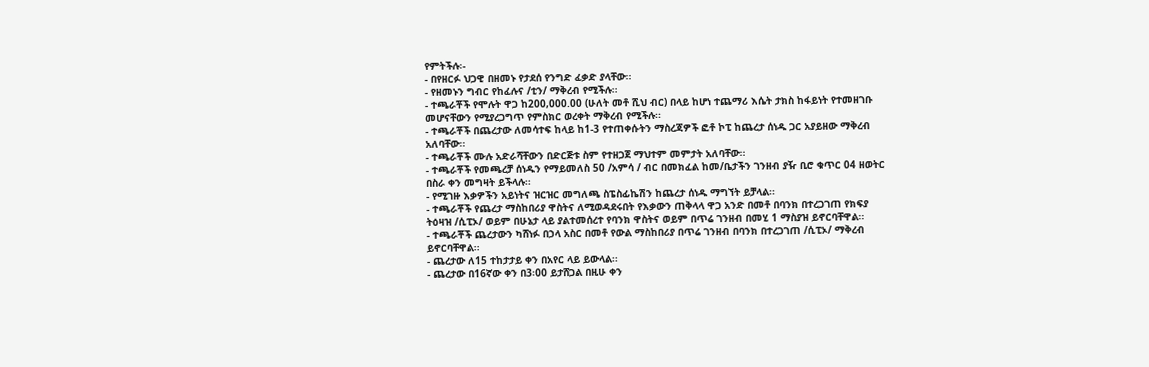የምትችሉ፡-
- በየዘርፉ ህጋዊ በዘመኑ የታደሰ የንግድ ፈቃድ ያላቸው፡፡
- የዘመኑን ግብር የከፈሉና /ቲን/ ማቅረብ የሚችሉ፡፡
- ተጫራቾች የሞሉት ዋጋ ከ200‚000.00 (ሁለት መቶ ሺህ ብር) በላይ ከሆነ ተጨማሪ እሴት ታክስ ከፋይነት የተመዘገቡ መሆናቸውን የሚያረጋግጥ የምስክር ወረቀት ማቅረብ የሚችሉ፡፡
- ተጫራቾች በጨረታው ለመሳተፍ ከላይ ከ1-3 የተጠቀሱትን ማስረጃዎች ፎቶ ኮፒ ከጨረታ ሰነዱ ጋር አያይዘው ማቅረብ አለባቸው፡፡
- ተጫራቾች ሙሉ አድራሻቸውን በድርጅቱ ስም የተዘጋጀ ማህተም መምታት አለባቸው፡፡
- ተጫራቾች የመጫረቻ ሰነዱን የማይመለስ 50 /አምሳ / ብር በመክፈል ከመ/ቤታችን ገንዘብ ያዥ ቢሮ ቁጥር 04 ዘወትር በስራ ቀን መግዛት ይችላሉ፡፡
- የሚገዙ እቃዎችን አይነትና ዝርዝር መግለጫ ስፔስፊኬሽን ከጨረታ ሰነዱ ማግኘት ይቻላል፡፡
- ተጫራቾች የጨረታ ማስከበሪያ ዋስትና ለሚወዳደሩበት የእቃውን ጠቅላላ ዋጋ አንድ በመቶ በባንክ በተረጋገጠ የክፍያ ትዕዛዝ /ሲፒኦ/ ወይም በሁኔታ ላይ ያልተመሰረተ የባንክ ዋስትና ወይም በጥሬ ገንዘብ በመሂ 1 ማስያዝ ይኖርባቸዋል፡፡
- ተጫራቾች ጨረታውን ካሸነፉ በኃላ አስር በመቶ የውል ማስከበሪያ በጥሬ ገንዘብ በባንክ በተረጋገጠ /ሲፒኦ/ ማቅረብ ይኖርባቸዋል፡፡
- ጨረታው ለ15 ተከታታይ ቀን በአየር ላይ ይውላል፡፡
- ጨረታው በ16ኛው ቀን በ3፡00 ይታሸጋል በዚሁ ቀን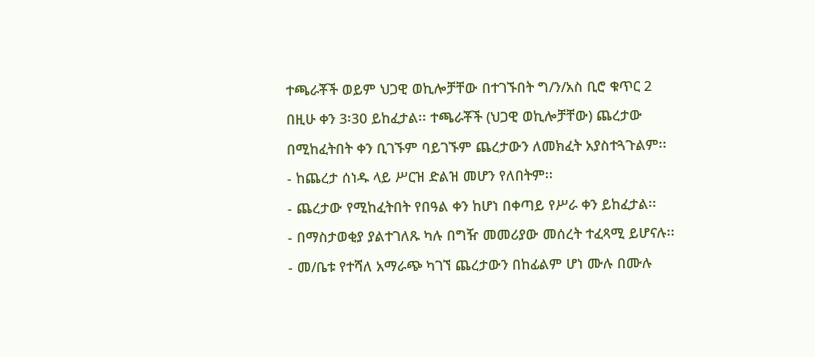ተጫራቾች ወይም ህጋዊ ወኪሎቻቸው በተገኙበት ግ/ን/አስ ቢሮ ቁጥር 2 በዚሁ ቀን 3፡30 ይከፈታል፡፡ ተጫራቾች (ህጋዊ ወኪሎቻቸው) ጨረታው በሚከፈትበት ቀን ቢገኙም ባይገኙም ጨረታውን ለመክፈት አያስተጓጉልም፡፡
- ከጨረታ ሰነዱ ላይ ሥርዝ ድልዝ መሆን የለበትም፡፡
- ጨረታው የሚከፈትበት የበዓል ቀን ከሆነ በቀጣይ የሥራ ቀን ይከፈታል፡፡
- በማስታወቂያ ያልተገለጹ ካሉ በግዥ መመሪያው መሰረት ተፈጻሚ ይሆናሉ፡፡
- መ/ቤቱ የተሻለ አማራጭ ካገኘ ጨረታውን በከፊልም ሆነ ሙሉ በሙሉ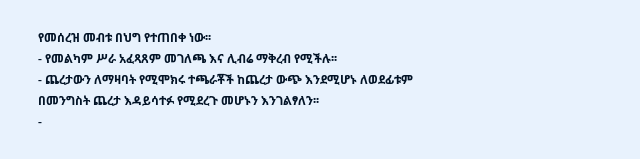የመሰረዝ መብቱ በህግ የተጠበቀ ነው፡፡
- የመልካም ሥራ አፈጻጸም መገለጫ እና ሊብሬ ማቅረብ የሚችሉ፡፡
- ጨረታውን ለማዛባት የሚሞክሩ ተጫራቾች ከጨረታ ውጭ እንደሚሆኑ ለወደፊቱም በመንግስት ጨረታ እዳይሳተፉ የሚደረጉ መሆኑን እንገልፃለን፡፡
-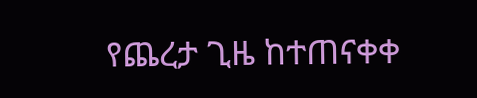የጨረታ ጊዜ ከተጠናቀቀ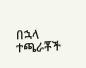በኋላ ተጫራቾች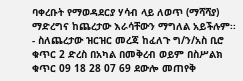ባቀረቡት የማወዳደርያ ሃሳብ ላይ ለወጥ (ማሻሻያ) ማድረግና ከጨረታው እራሳቸውን ማግለል አይችሉም፡፡
- ስለጨረታው ዝርዝር መረጃ ከፈለጉ ግ/ን/አስ ቢሮ ቁጥር 2 ድረስ በአካል በመቅረብ ወይም በስሥልክ ቁጥር 09 18 28 07 69 ደውሎ መጠየቅ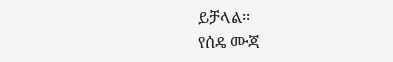ይቻላል፡፡
የሰዴ ሙጃ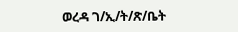ወረዳ ገ/ኢ/ት/ጽ/ቤት